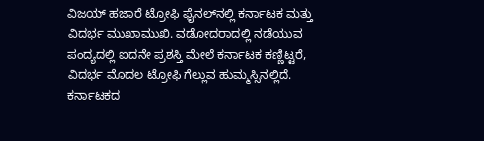ವಿಜಯ್ ಹಜಾರೆ ಟ್ರೋಫಿ ಫೈನಲ್‌ನಲ್ಲಿ ಕರ್ನಾಟಕ ಮತ್ತು ವಿದರ್ಭ ಮುಖಾಮುಖಿ. ವಡೋದರಾದಲ್ಲಿ ನಡೆಯುವ ಪಂದ್ಯದಲ್ಲಿ ಐದನೇ ಪ್ರಶಸ್ತಿ ಮೇಲೆ ಕರ್ನಾಟಕ ಕಣ್ಣಿಟ್ಟರೆ, ವಿದರ್ಭ ಮೊದಲ ಟ್ರೋಫಿ ಗೆಲ್ಲುವ ಹುಮ್ಮಸ್ಸಿನಲ್ಲಿದೆ. ಕರ್ನಾಟಕದ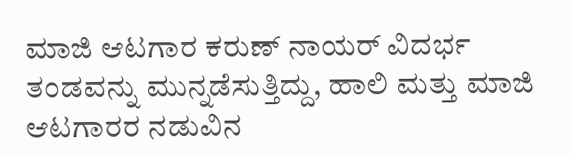ಮಾಜಿ ಆಟಗಾರ ಕರುಣ್ ನಾಯರ್ ವಿದರ್ಭ ತಂಡವನ್ನು ಮುನ್ನಡೆಸುತ್ತಿದ್ದು, ಹಾಲಿ ಮತ್ತು ಮಾಜಿ ಆಟಗಾರರ ನಡುವಿನ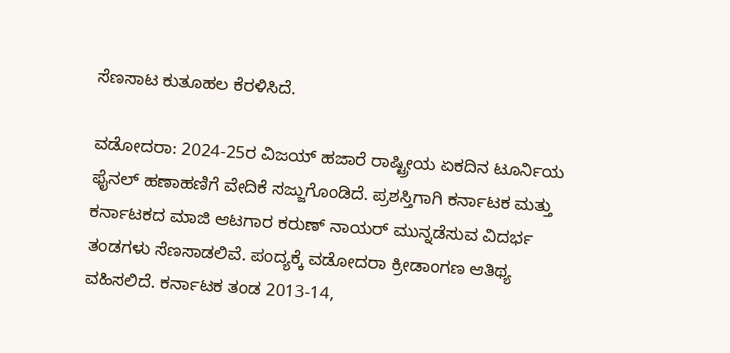ಸೆಣಸಾಟ ಕುತೂಹಲ ಕೆರಳಿಸಿದೆ.

ವಡೋದರಾ: 2024-25ರ ವಿಜಯ್ ಹಜಾರೆ ರಾಷ್ಟ್ರೀಯ ಏಕದಿನ ಟೂರ್ನಿಯ ಫೈನಲ್ ಹಣಾಹಣಿಗೆ ವೇದಿಕೆ ಸಜ್ಜುಗೊಂಡಿದೆ. ಪ್ರಶಸ್ತಿಗಾಗಿ ಕರ್ನಾಟಕ ಮತ್ತು ಕರ್ನಾಟಕದ ಮಾಜಿ ಆಟಗಾರ ಕರುಣ್ ನಾಯರ್‌ ಮುನ್ನಡೆಸುವ ವಿದರ್ಭ ತಂಡಗಳು ಸೆಣಸಾಡಲಿವೆ. ಪಂದ್ಯಕ್ಕೆ ವಡೋದರಾ ಕ್ರೀಡಾಂಗಣ ಆತಿಥ್ಯ ವಹಿಸಲಿದೆ. ಕರ್ನಾಟಕ ತಂಡ 2013-14,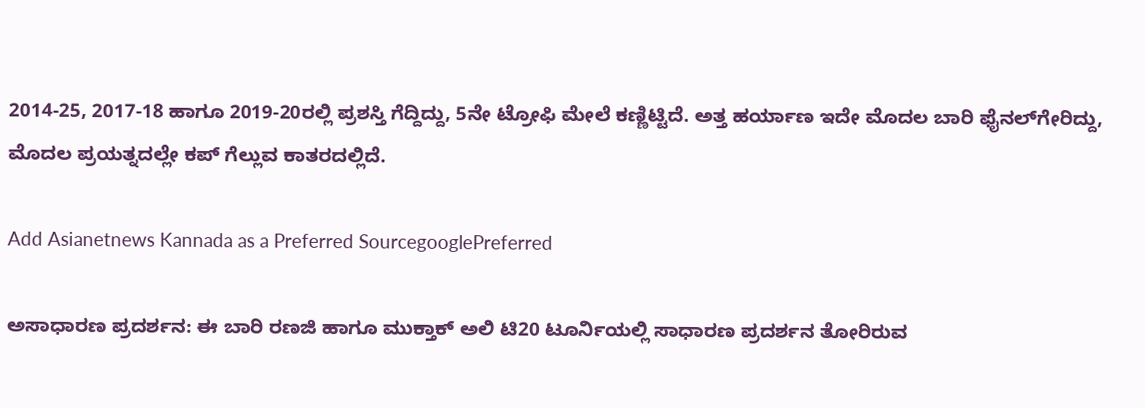2014-25, 2017-18 ಹಾಗೂ 2019-20ರಲ್ಲಿ ಪ್ರಶಸ್ತಿ ಗೆದ್ದಿದ್ದು, 5ನೇ ಟ್ರೋಫಿ ಮೇಲೆ ಕಣ್ಣಿಟ್ಟಿದೆ. ಅತ್ತ ಹರ್ಯಾಣ ಇದೇ ಮೊದಲ ಬಾರಿ ಫೈನಲ್‌ಗೇರಿದ್ದು, ಮೊದಲ ಪ್ರಯತ್ನದಲ್ಲೇ ಕಪ್ ಗೆಲ್ಲುವ ಕಾತರದಲ್ಲಿದೆ.

Add Asianetnews Kannada as a Preferred SourcegooglePreferred

ಅಸಾಧಾರಣ ಪ್ರದರ್ಶನ: ಈ ಬಾರಿ ರಣಜಿ ಹಾಗೂ ಮುಕ್ತಾಕ್ ಅಲಿ ಟಿ20 ಟೂರ್ನಿಯಲ್ಲಿ ಸಾಧಾರಣ ಪ್ರದರ್ಶನ ತೋರಿರುವ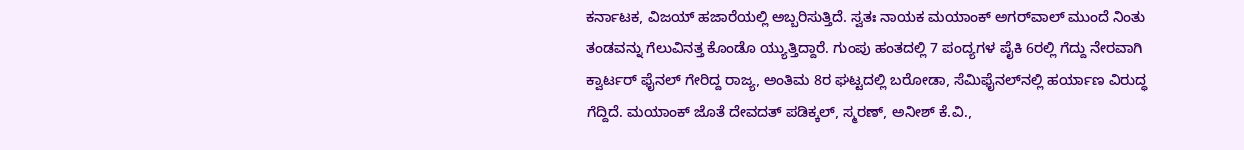ಕರ್ನಾಟಕ, ವಿಜಯ್ ಹಜಾರೆಯಲ್ಲಿ ಅಬ್ಬರಿಸುತ್ತಿದೆ. ಸ್ವತಃ ನಾಯಕ ಮಯಾಂಕ್ ಅಗರ್‌ವಾಲ್ ಮುಂದೆ ನಿಂತು ತಂಡವನ್ನು ಗೆಲುವಿನತ್ತ ಕೊಂಡೊ ಯ್ಯುತ್ತಿದ್ದಾರೆ. ಗುಂಪು ಹಂತದಲ್ಲಿ 7 ಪಂದ್ಯಗಳ ಪೈಕಿ 6ರಲ್ಲಿ ಗೆದ್ದು ನೇರವಾಗಿ ಕ್ವಾರ್ಟರ್ ಫೈನಲ್ ಗೇರಿದ್ದ ರಾಜ್ಯ, ಅಂತಿಮ 8ರ ಘಟ್ಟದಲ್ಲಿ ಬರೋಡಾ, ಸೆಮಿಫೈನಲ್‌ನಲ್ಲಿ ಹರ್ಯಾಣ ವಿರುದ್ಧ ಗೆದ್ದಿದೆ. ಮಯಾಂಕ್ ಜೊತೆ ದೇವದತ್ ಪಡಿಕ್ಕಲ್, ಸ್ಮರಣ್, ಅನೀಶ್ ಕೆ.ವಿ.,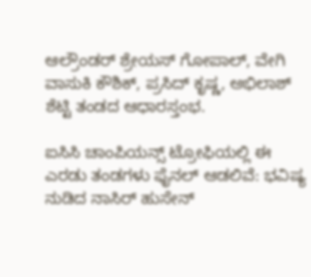ಆಲ್ರೌಂಡರ್ ಶ್ರೇಯಸ್ ಗೋಪಾಲ್, ವೇಗಿ ವಾಸುಕಿ ಕೌಶಿಕ್, ಪ್ರಸಿದ್ ಕೃಷ್ಣ, ಅಭಿಲಾಶ್ ಶೆಟ್ಟಿ ತಂಡದ ಆಧಾರಸ್ತಂಭ.

ಐಸಿಸಿ ಚಾಂಪಿಯನ್ಸ್ ಟ್ರೋಫಿಯಲ್ಲಿ ಈ ಎರಡು ತಂಡಗಳು ಫೈನಲ್‌ ಆಡಲಿವೆ: ಭವಿಷ್ಯ ನುಡಿದ ನಾಸಿರ್ ಹುಸೇನ್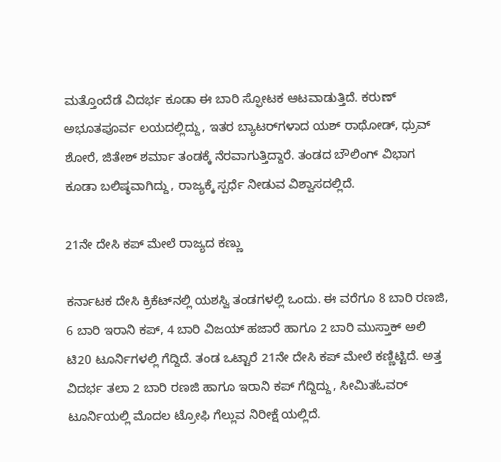ಮತ್ತೊಂದೆಡೆ ವಿದರ್ಭ ಕೂಡಾ ಈ ಬಾರಿ ಸ್ಫೋಟಕ ಆಟವಾಡುತ್ತಿದೆ. ಕರುಣ್ ಅಭೂತಪೂರ್ವ ಲಯದಲ್ಲಿದ್ದು, ಇತರ ಬ್ಯಾಟರ್‌ಗಳಾದ ಯಶ್ ರಾಥೋಡ್, ಧ್ರುವ್ ಶೋರೆ, ಜಿತೇಶ್ ಶರ್ಮಾ ತಂಡಕ್ಕೆ ನೆರವಾಗುತ್ತಿದ್ದಾರೆ. ತಂಡದ ಬೌಲಿಂಗ್ ವಿಭಾಗ ಕೂಡಾ ಬಲಿಷ್ಠವಾಗಿದ್ದು, ರಾಜ್ಯಕ್ಕೆ ಸ್ಪರ್ಧೆ ನೀಡುವ ವಿಶ್ವಾಸದಲ್ಲಿದೆ.

21ನೇ ದೇಸಿ ಕಪ್ ಮೇಲೆ ರಾಜ್ಯದ ಕಣ್ಣು

ಕರ್ನಾಟಕ ದೇಸಿ ಕ್ರಿಕೆಟ್‌ನಲ್ಲಿ ಯಶಸ್ವಿ ತಂಡಗಳಲ್ಲಿ ಒಂದು. ಈ ವರೆಗೂ 8 ಬಾರಿ ರಣಜಿ, 6 ಬಾರಿ ಇರಾನಿ ಕಪ್, 4 ಬಾರಿ ವಿಜಯ್ ಹಜಾರೆ ಹಾಗೂ 2 ಬಾರಿ ಮುಸ್ತಾಕ್ ಅಲಿ ಟಿ20 ಟೂರ್ನಿಗಳಲ್ಲಿ ಗೆದ್ದಿದೆ. ತಂಡ ಒಟ್ಟಾರೆ 21ನೇ ದೇಸಿ ಕಪ್ ಮೇಲೆ ಕಣ್ಣಿಟ್ಟಿದೆ. ಅತ್ತ ವಿದರ್ಭ ತಲಾ 2 ಬಾರಿ ರಣಜಿ ಹಾಗೂ ಇರಾನಿ ಕಪ್ ಗೆದ್ದಿದ್ದು, ಸೀಮಿತಓವರ್ ಟೂರ್ನಿಯಲ್ಲಿ ಮೊದಲ ಟ್ರೋಫಿ ಗೆಲ್ಲುವ ನಿರೀಕ್ಷೆ ಯಲ್ಲಿದೆ.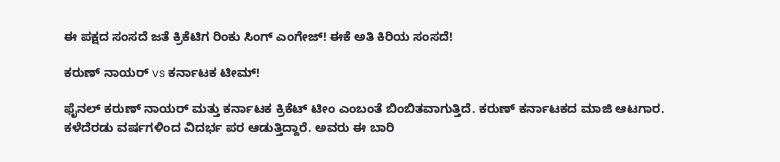ಈ ಪಕ್ಷದ ಸಂಸದೆ ಜತೆ ಕ್ರಿಕೆಟಿಗ ರಿಂಕು ಸಿಂಗ್ ಎಂಗೇಜ್‌! ಈಕೆ ಅತಿ ಕಿರಿಯ ಸಂಸದೆ!

ಕರುಣ್ ನಾಯರ್ vs ಕರ್ನಾಟಕ ಟೀಮ್!

ಫೈನಲ್ ಕರುಣ್ ನಾಯರ್ ಮತ್ತು ಕರ್ನಾಟಕ ಕ್ರಿಕೆಟ್ ಟೀಂ ಎಂಬಂತೆ ಬಿಂಬಿತವಾಗುತ್ತಿದೆ. ಕರುಣ್ ಕರ್ನಾಟಕದ ಮಾಜಿ ಆಟಗಾರ. ಕಳೆದೆರಡು ವರ್ಷಗಳಿಂದ ವಿದರ್ಭ ಪರ ಆಡುತ್ತಿದ್ದಾರೆ. ಅವರು ಈ ಬಾರಿ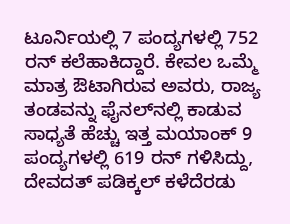ಟೂರ್ನಿಯಲ್ಲಿ 7 ಪಂದ್ಯಗಳಲ್ಲಿ 752 ರನ್ ಕಲೆಹಾಕಿದ್ದಾರೆ. ಕೇವಲ ಒಮ್ಮೆ ಮಾತ್ರ ಔಟಾಗಿರುವ ಅವರು, ರಾಜ್ಯ ತಂಡವನ್ನು ಫೈನಲ್‌ನಲ್ಲಿ ಕಾಡುವ ಸಾಧ್ಯತೆ ಹೆಚ್ಚು ಇತ್ತ ಮಯಾಂಕ್ 9 ಪಂದ್ಯಗಳಲ್ಲಿ 619 ರನ್ ಗಳಿಸಿದ್ದು, ದೇವದತ್ ಪಡಿಕ್ಕಲ್ ಕಳೆದೆರಡು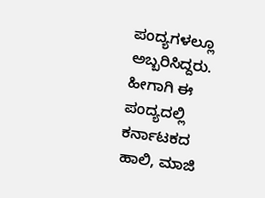ಪಂದ್ಯಗಳಲ್ಲೂ ಅಬ್ಬರಿಸಿದ್ದರು. ಹೀಗಾಗಿ ಈ ಪಂದ್ಯದಲ್ಲಿ ಕರ್ನಾಟಕದ ಹಾಲಿ, ಮಾಜಿ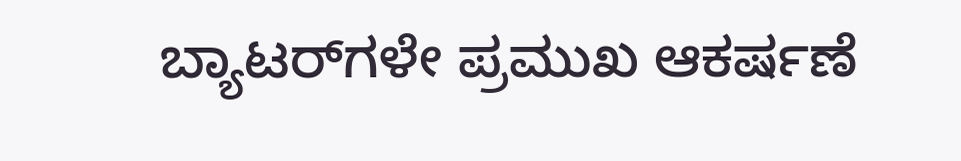ಬ್ಯಾಟರ್‌ಗಳೇ ಪ್ರಮುಖ ಆಕರ್ಷಣೆ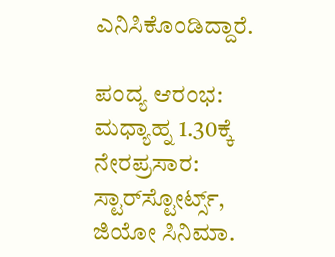ಎನಿಸಿಕೊಂಡಿದ್ದಾರೆ.

ಪಂದ್ಯ ಆರಂಭ: ಮಧ್ಯಾಹ್ನ 1.30ಕ್ಕೆ
ನೇರಪ್ರಸಾರ: ಸ್ಟಾರ್‌ಸ್ಟೋರ್ಟ್ಸ್, ಜಿಯೋ ಸಿನಿಮಾ.